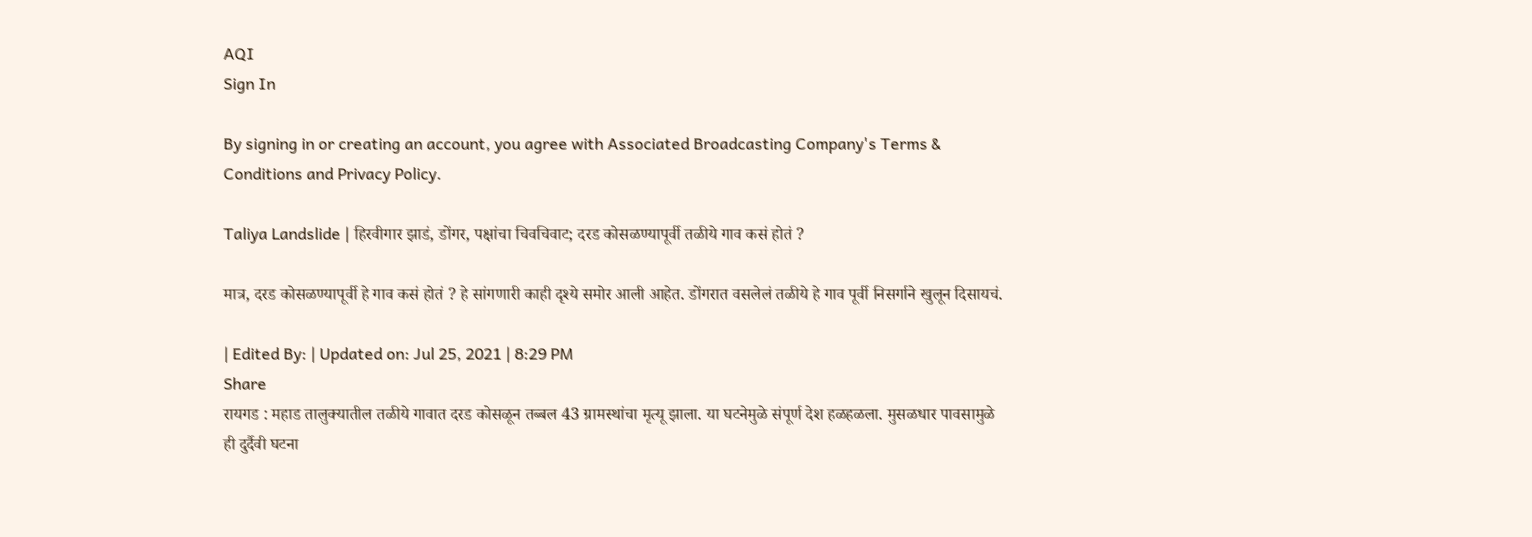AQI
Sign In

By signing in or creating an account, you agree with Associated Broadcasting Company's Terms & Conditions and Privacy Policy.

Taliya Landslide | हिरवीगार झाडं, डोंगर, पक्षांचा चिवचिवाट; दरड कोसळण्यापूर्वी तळीये गाव कसं होतं ?

मात्र, दरड कोसळण्यापूर्वी हे गाव कसं होतं ? हे सांगणारी काही दृश्ये समोर आली आहेत. डोंगरात वसलेलं तळीये हे गाव पूर्वी निसर्गाने खुलून दिसायचं.

| Edited By: | Updated on: Jul 25, 2021 | 8:29 PM
Share
रायगड : महाड तालुक्यातील तळीये गावात दरड कोसळून तब्बल 43 ग्रामस्थांचा मृत्यू झाला. या घटनेमुळे संपूर्ण देश हळहळला. मुसळधार पावसामुळे ही दुर्दैवी घटना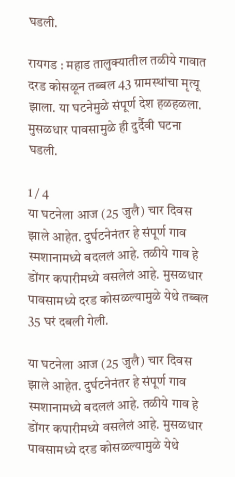घडली.

रायगड : महाड तालुक्यातील तळीये गावात दरड कोसळून तब्बल 43 ग्रामस्थांचा मृत्यू झाला. या घटनेमुळे संपूर्ण देश हळहळला. मुसळधार पावसामुळे ही दुर्दैवी घटना घडली.

1 / 4
या घटनेला आज (25 जुलै) चार दिवस झाले आहेत. दुर्घटनेनंतर हे संपूर्ण गाव स्मशानामध्ये बदललं आहे. तळीये गाव हे डोंगर कपारीमध्ये वसलेलं आहे. मुसळधार पावसामध्ये दरड कोसळल्यामुळे येथे तब्बल 35 घरं दबली गेली.

या घटनेला आज (25 जुलै) चार दिवस झाले आहेत. दुर्घटनेनंतर हे संपूर्ण गाव स्मशानामध्ये बदललं आहे. तळीये गाव हे डोंगर कपारीमध्ये वसलेलं आहे. मुसळधार पावसामध्ये दरड कोसळल्यामुळे येथे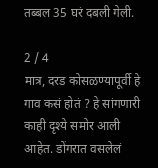तब्बल 35 घरं दबली गेली.

2 / 4
मात्र, दरड कोसळण्यापूर्वी हे गाव कसं होतं ? हे सांगणारी काही दृश्ये समोर आली आहेत. डोंगरात वसलेलं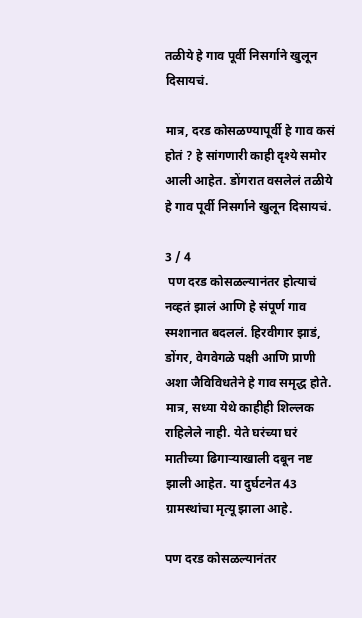तळीये हे गाव पूर्वी निसर्गाने खुलून दिसायचं.

मात्र, दरड कोसळण्यापूर्वी हे गाव कसं होतं ? हे सांगणारी काही दृश्ये समोर आली आहेत. डोंगरात वसलेलं तळीये हे गाव पूर्वी निसर्गाने खुलून दिसायचं.

3 / 4
 पण दरड कोसळल्यानंतर होत्याचं नव्हतं झालं आणि हे संपूर्ण गाव स्मशानात बदललं. हिरवीगार झाडं, डोंगर, वेगवेगळे पक्षी आणि प्राणी अशा जैविविधतेने हे गाव समृद्ध होते. मात्र, सध्या येथे काहीही शिल्लक राहिलेले नाही. येते घरंच्या घरं मातीच्या ढिगाऱ्याखाली दबून नष्ट झाली आहेत. या दुर्घटनेत 43 ग्रामस्थांचा मृत्यू झाला आहे.

पण दरड कोसळल्यानंतर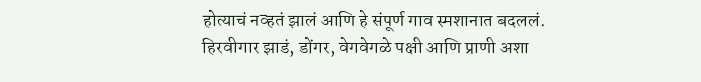होत्याचं नव्हतं झालं आणि हे संपूर्ण गाव स्मशानात बदललं. हिरवीगार झाडं, डोंगर, वेगवेगळे पक्षी आणि प्राणी अशा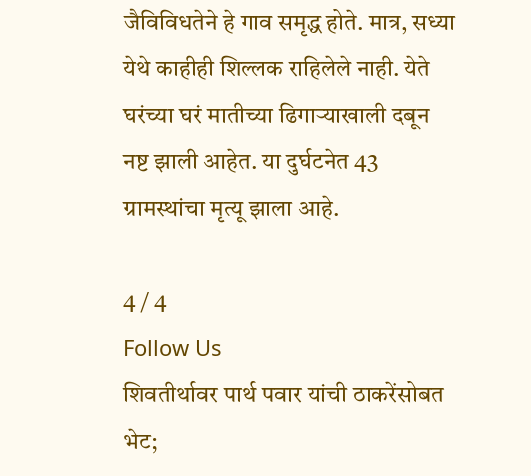जैविविधतेने हे गाव समृद्ध होते. मात्र, सध्या येथे काहीही शिल्लक राहिलेले नाही. येते घरंच्या घरं मातीच्या ढिगाऱ्याखाली दबून नष्ट झाली आहेत. या दुर्घटनेत 43 ग्रामस्थांचा मृत्यू झाला आहे.

4 / 4
Follow Us
शिवतीर्थावर पार्थ पवार यांची ठाकरेंसोबत भेट;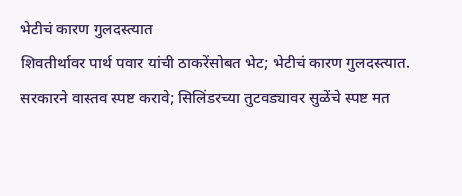भेटीचं कारण गुलदस्त्यात
शिवतीर्थावर पार्थ पवार यांची ठाकरेंसोबत भेट; भेटीचं कारण गुलदस्त्यात.
सरकारने वास्तव स्पष्ट करावे; सिलिंडरच्या तुटवड्यावर सुळेंचे स्पष्ट मत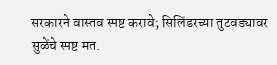सरकारने वास्तव स्पष्ट करावे; सिलिंडरच्या तुटवड्यावर सुळेंचे स्पष्ट मत.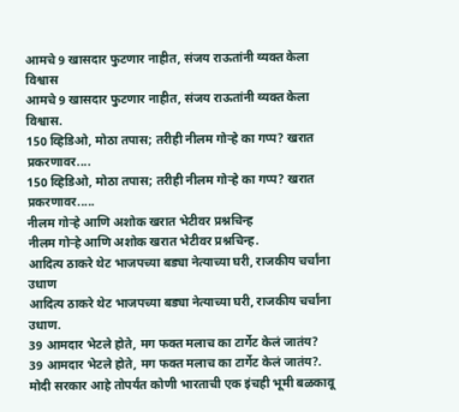आमचे 9 खासदार फुटणार नाहीत, संजय राऊतांनी व्यक्त केला विश्वास
आमचे 9 खासदार फुटणार नाहीत, संजय राऊतांनी व्यक्त केला विश्वास.
150 व्हिडिओ, मोठा तपास; तरीही नीलम गोऱ्हे का गप्प? खरात प्रकरणावर....
150 व्हिडिओ, मोठा तपास; तरीही नीलम गोऱ्हे का गप्प? खरात प्रकरणावर.....
नीलम गोऱ्हे आणि अशोक खरात भेटीवर प्रश्नचिन्ह
नीलम गोऱ्हे आणि अशोक खरात भेटीवर प्रश्नचिन्ह.
आदित्य ठाकरे थेट भाजपच्या बड्या नेत्याच्या घरी, राजकीय चर्चांना उधाण
आदित्य ठाकरे थेट भाजपच्या बड्या नेत्याच्या घरी, राजकीय चर्चांना उधाण.
39 आमदार भेटले होते, मग फक्त मलाच का टार्गेट केलं जातंय?
39 आमदार भेटले होते, मग फक्त मलाच का टार्गेट केलं जातंय?.
मोदी सरकार आहे तोपर्यंत कोणी भारताची एक इंचही भूमी बळकावू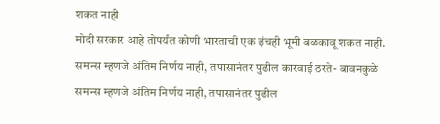शकत नाही
मोदी सरकार आहे तोपर्यंत कोणी भारताची एक इंचही भूमी बळकावू शकत नाही.
समन्स म्हणजे अंतिम निर्णय नाही, तपासानंतर पुढील कारवाई ठरते- बावनकुळे
समन्स म्हणजे अंतिम निर्णय नाही, तपासानंतर पुढील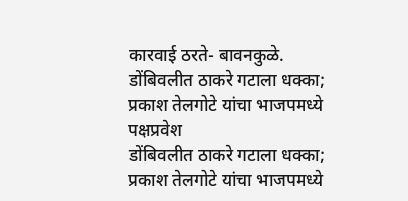कारवाई ठरते- बावनकुळे.
डोंबिवलीत ठाकरे गटाला धक्का; प्रकाश तेलगोटे यांचा भाजपमध्ये पक्षप्रवेश
डोंबिवलीत ठाकरे गटाला धक्का; प्रकाश तेलगोटे यांचा भाजपमध्ये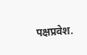पक्षप्रवेश.